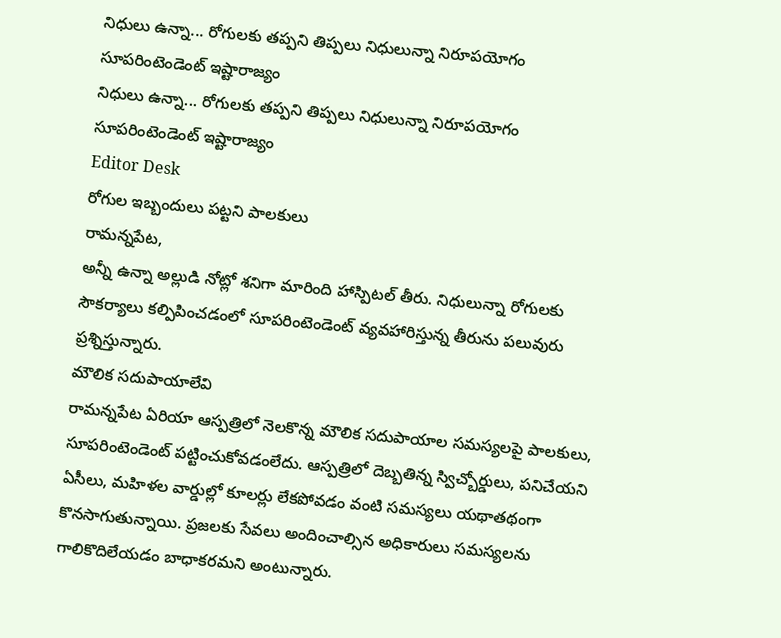నిధులు ఉన్నా... రోగులకు తప్పని తిప్పలు నిధులున్నా నిరూపయోగం సూపరింటెండెంట్ ఇష్టారాజ్యం
నిధులు ఉన్నా... రోగులకు తప్పని తిప్పలు నిధులున్నా నిరూపయోగం సూపరింటెండెంట్ ఇష్టారాజ్యం
Editor Desk
రోగుల ఇబ్బందులు పట్టని పాలకులు
రామన్నపేట,
అన్నీ ఉన్నా అల్లుడి నోట్లో శనిగా మారింది హాస్పిటల్ తీరు. నిధులున్నా రోగులకు సౌకర్యాలు కల్పిపించడంలో సూపరింటెండెంట్ వ్యవహారిస్తున్న తీరును పలువురు ప్రశ్నిస్తున్నారు.
మౌలిక సదుపాయాలేవి
రామన్నపేట ఏరియా ఆస్పత్రిలో నెలకొన్న మౌలిక సదుపాయాల సమస్యలపై పాలకులు, సూపరింటెండెంట్ పట్టించుకోవడంలేదు. ఆస్పత్రిలో దెబ్బతిన్న స్విచ్బోర్డులు, పనిచేయని ఏసీలు, మహిళల వార్డుల్లో కూలర్లు లేకపోవడం వంటి సమస్యలు యథాతథంగా కొనసాగుతున్నాయి. ప్రజలకు సేవలు అందించాల్సిన అధికారులు సమస్యలను గాలికొదిలేయడం బాధాకరమని అంటున్నారు.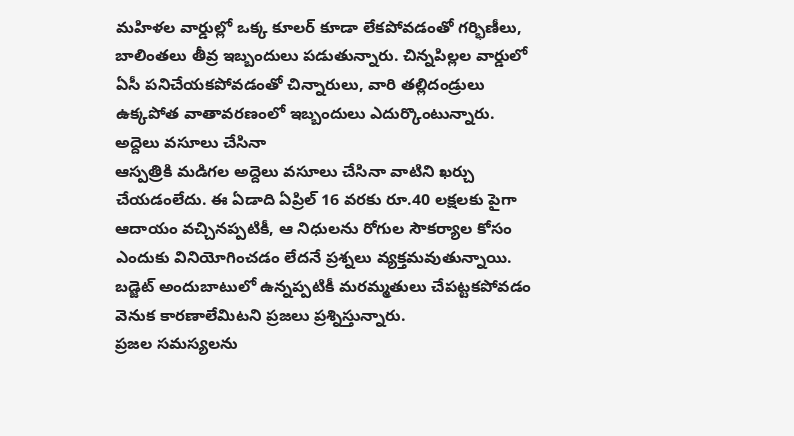మహిళల వార్డుల్లో ఒక్క కూలర్ కూడా లేకపోవడంతో గర్భిణీలు, బాలింతలు తీవ్ర ఇబ్బందులు పడుతున్నారు. చిన్నపిల్లల వార్డులో ఏసీ పనిచేయకపోవడంతో చిన్నారులు, వారి తల్లిదండ్రులు ఉక్కపోత వాతావరణంలో ఇబ్బందులు ఎదుర్కొంటున్నారు.
అద్దెలు వసూలు చేసినా
ఆస్పత్రికి మడిగల అద్దెలు వసూలు చేసినా వాటిని ఖర్చు చేయడంలేదు. ఈ ఏడాది ఏప్రిల్ 16 వరకు రూ.40 లక్షలకు పైగా ఆదాయం వచ్చినప్పటికీ, ఆ నిధులను రోగుల సౌకర్యాల కోసం ఎందుకు వినియోగించడం లేదనే ప్రశ్నలు వ్యక్తమవుతున్నాయి. బడ్జెట్ అందుబాటులో ఉన్నప్పటికీ మరమ్మతులు చేపట్టకపోవడం వెనుక కారణాలేమిటని ప్రజలు ప్రశ్నిస్తున్నారు.
ప్రజల సమస్యలను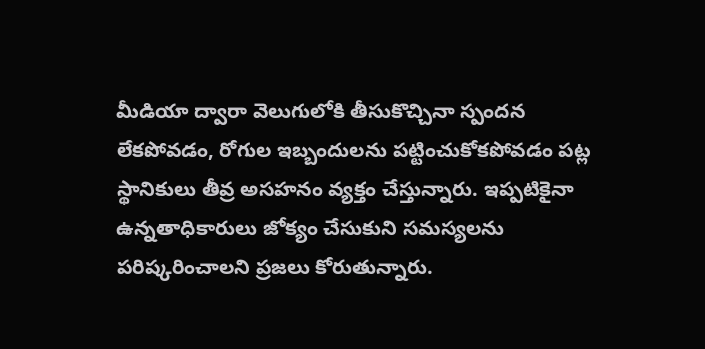మీడియా ద్వారా వెలుగులోకి తీసుకొచ్చినా స్పందన లేకపోవడం, రోగుల ఇబ్బందులను పట్టించుకోకపోవడం పట్ల స్థానికులు తీవ్ర అసహనం వ్యక్తం చేస్తున్నారు. ఇప్పటికైనా ఉన్నతాధికారులు జోక్యం చేసుకుని సమస్యలను పరిష్కరించాలని ప్రజలు కోరుతున్నారు.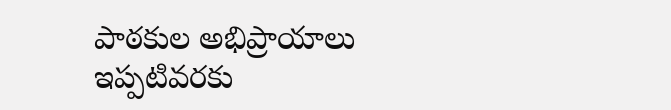పాఠకుల అభిప్రాయాలు
ఇప్పటివరకు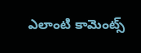ఎలాంటి కామెంట్స్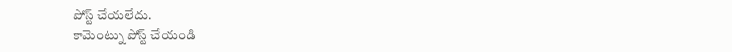పోస్ట్ చేయలేదు.
కామెంట్ను పోస్ట్ చేయండి